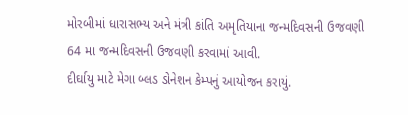મોરબીમાં ધારાસભ્ય અને મંત્રી કાંતિ અમૃતિયાના જન્મદિવસની ઉજવણી
64 મા જન્મદિવસની ઉજવણી કરવામાં આવી.
દીર્ઘાયુ માટે મેગા બ્લડ ડોનેશન કેમ્પનું આયોજન કરાયું.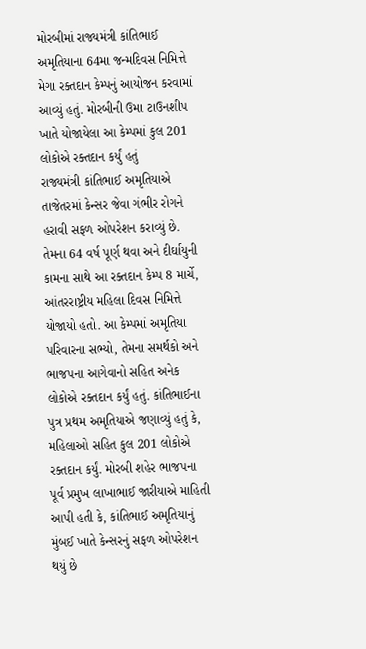મોરબીમાં રાજ્યમંત્રી કાંતિભાઈ અમૃતિયાના 64મા જન્મદિવસ નિમિત્તે મેગા રક્તદાન કેમ્પનું આયોજન કરવામાં આવ્યું હતું. મોરબીની ઉમા ટાઉનશીપ ખાતે યોજાયેલા આ કેમ્પમાં કુલ 201 લોકોએ રક્તદાન કર્યું હતું
રાજ્યમંત્રી કાંતિભાઈ અમૃતિયાએ તાજેતરમાં કેન્સર જેવા ગંભીર રોગને હરાવી સફળ ઓપરેશન કરાવ્યું છે. તેમના 64 વર્ષ પૂર્ણ થવા અને દીર્ઘાયુની કામના સાથે આ રક્તદાન કેમ્પ 8 માર્ચે, આંતરરાષ્ટ્રીય મહિલા દિવસ નિમિત્તે યોજાયો હતો. આ કેમ્પમાં અમૃતિયા પરિવારના સભ્યો, તેમના સમર્થકો અને ભાજપના આગેવાનો સહિત અનેક લોકોએ રક્તદાન કર્યું હતું. કાંતિભાઈના પુત્ર પ્રથમ અમૃતિયાએ જણાવ્યું હતું કે, મહિલાઓ સહિત કુલ 201 લોકોએ રક્તદાન કર્યું. મોરબી શહેર ભાજપના પૂર્વ પ્રમુખ લાખાભાઈ જારીયાએ માહિતી આપી હતી કે, કાંતિભાઈ અમૃતિયાનું મુંબઈ ખાતે કેન્સરનું સફળ ઓપરેશન થયું છે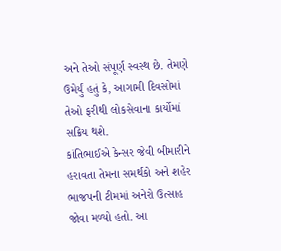અને તેઓ સંપૂર્ણ સ્વસ્થ છે. તેમણે ઉમેર્યું હતું કે, આગામી દિવસોમાં તેઓ ફરીથી લોકસેવાના કાર્યોમાં સક્રિય થશે.
કાંતિભાઈએ કેન્સર જેવી બીમારીને હરાવતા તેમના સમર્થકો અને શહેર ભાજપની ટીમમાં અનેરો ઉત્સાહ જોવા મળ્યો હતો. આ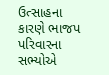ઉત્સાહના કારણે ભાજપ પરિવારના સભ્યોએ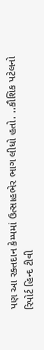પણ આ રક્તદાન કેમ્પમાં ઉત્સાહભેર ભાગ લીધો હતો. ..કૌશિક પટેલનો રિપોર્ટ હિન્દ ટીવી